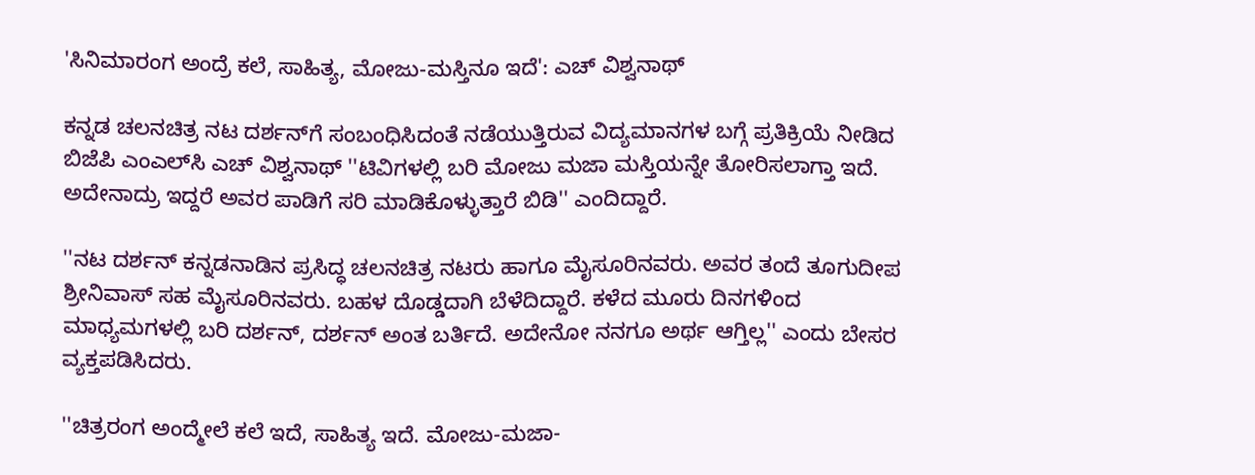'ಸಿನಿಮಾರಂಗ ಅಂದ್ರೆ ಕಲೆ, ಸಾಹಿತ್ಯ, ಮೋಜು-ಮಸ್ತಿನೂ ಇದೆ': ಎಚ್ ವಿಶ್ವನಾಥ್

ಕನ್ನಡ ಚಲನಚಿತ್ರ ನಟ ದರ್ಶನ್‌ಗೆ ಸಂಬಂಧಿಸಿದಂತೆ ನಡೆಯುತ್ತಿರುವ ವಿದ್ಯಮಾನಗಳ ಬಗ್ಗೆ ಪ್ರತಿಕ್ರಿಯೆ ನೀಡಿದ ಬಿಜೆಪಿ ಎಂಎಲ್‌ಸಿ ಎಚ್‌ ವಿಶ್ವನಾಥ್ ''ಟಿವಿಗಳಲ್ಲಿ ಬರಿ ಮೋಜು ಮಜಾ ಮಸ್ತಿಯನ್ನೇ ತೋರಿಸಲಾಗ್ತಾ ಇದೆ. ಅದೇನಾದ್ರು ಇದ್ದರೆ ಅವರ ಪಾಡಿಗೆ ಸರಿ ಮಾಡಿಕೊಳ್ಳುತ್ತಾರೆ ಬಿಡಿ'' ಎಂದಿದ್ದಾರೆ.

''ನಟ ದರ್ಶನ್ ಕನ್ನಡನಾಡಿನ ಪ್ರಸಿದ್ಧ ಚಲನಚಿತ್ರ ನಟರು ಹಾಗೂ ಮೈಸೂರಿನವರು. ಅವರ ತಂದೆ ತೂಗುದೀಪ ಶ್ರೀನಿವಾಸ್ ಸಹ ಮೈಸೂರಿನವರು. ಬಹಳ ದೊಡ್ಡದಾಗಿ ಬೆಳೆದಿದ್ದಾರೆ. ಕಳೆದ ಮೂರು ದಿನಗಳಿಂದ ಮಾಧ್ಯಮಗಳಲ್ಲಿ ಬರಿ ದರ್ಶನ್, ದರ್ಶನ್ ಅಂತ ಬರ್ತಿದೆ. ಅದೇನೋ ನನಗೂ ಅರ್ಥ ಆಗ್ತಿಲ್ಲ'' ಎಂದು ಬೇಸರ ವ್ಯಕ್ತಪಡಿಸಿದರು.

''ಚಿತ್ರರಂಗ ಅಂದ್ಮೇಲೆ ಕಲೆ ಇದೆ, ಸಾಹಿತ್ಯ ಇದೆ. ಮೋಜು-ಮಜಾ-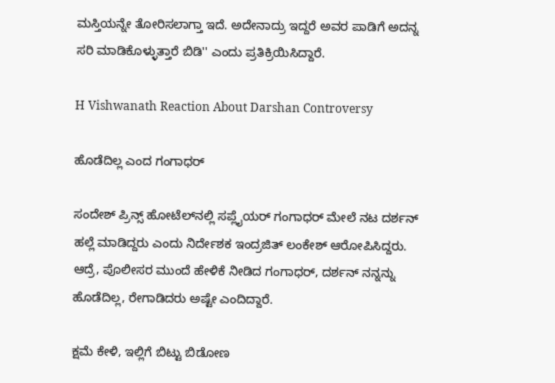ಮಸ್ತಿಯನ್ನೇ ತೋರಿಸಲಾಗ್ತಾ ಇದೆ. ಅದೇನಾದ್ರು ಇದ್ದರೆ ಅವರ ಪಾಡಿಗೆ ಅದನ್ನ ಸರಿ ಮಾಡಿಕೊಳ್ಳುತ್ತಾರೆ ಬಿಡಿ'' ಎಂದು ಪ್ರತಿಕ್ರಿಯಿಸಿದ್ದಾರೆ.

H Vishwanath Reaction About Darshan Controversy

ಹೊಡೆದಿಲ್ಲ ಎಂದ ಗಂಗಾಧರ್

ಸಂದೇಶ್ ಪ್ರಿನ್ಸ್ ಹೋಟೆಲ್‌ನಲ್ಲಿ ಸಪ್ಲೈಯರ್ ಗಂಗಾಧರ್ ಮೇಲೆ ನಟ ದರ್ಶನ್ ಹಲ್ಲೆ ಮಾಡಿದ್ದರು ಎಂದು ನಿರ್ದೇಶಕ ಇಂದ್ರಜಿತ್ ಲಂಕೇಶ್ ಆರೋಪಿಸಿದ್ದರು. ಆದ್ರೆ, ಪೊಲೀಸರ ಮುಂದೆ ಹೇಳಿಕೆ ನೀಡಿದ ಗಂಗಾಧರ್, ದರ್ಶನ್ ನನ್ನನ್ನು ಹೊಡೆದಿಲ್ಲ, ರೇಗಾಡಿದರು ಅಷ್ಟೇ ಎಂದಿದ್ದಾರೆ.

ಕ್ಷಮೆ ಕೇಳಿ, ಇಲ್ಲಿಗೆ ಬಿಟ್ಟು ಬಿಡೋಣ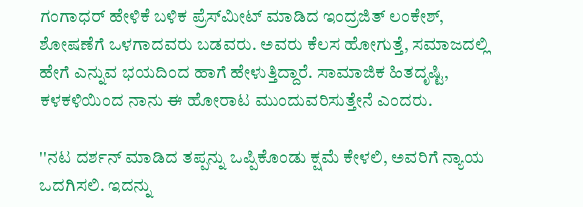ಗಂಗಾಧರ್ ಹೇಳಿಕೆ ಬಳಿಕ ಪ್ರೆಸ್‌ಮೀಟ್ ಮಾಡಿದ ಇಂದ್ರಜಿತ್ ಲಂಕೇಶ್, ಶೋಷಣೆಗೆ ಒಳಗಾದವರು ಬಡವರು. ಅವರು ಕೆಲಸ ಹೋಗುತ್ತೆ, ಸಮಾಜದಲ್ಲಿ ಹೇಗೆ ಎನ್ನುವ ಭಯದಿಂದ ಹಾಗೆ ಹೇಳುತ್ತಿದ್ದಾರೆ. ಸಾಮಾಜಿಕ ಹಿತದೃಷ್ಟಿ, ಕಳಕಳಿಯಿಂದ ನಾನು ಈ ಹೋರಾಟ ಮುಂದುವರಿಸುತ್ತೇನೆ ಎಂದರು.

''ನಟ ದರ್ಶನ್ ಮಾಡಿದ ತಪ್ಪನ್ನು ಒಪ್ಪಿಕೊಂಡು ಕ್ಷಮೆ ಕೇಳಲಿ, ಅವರಿಗೆ ನ್ಯಾಯ ಒದಗಿಸಲಿ. ಇದನ್ನು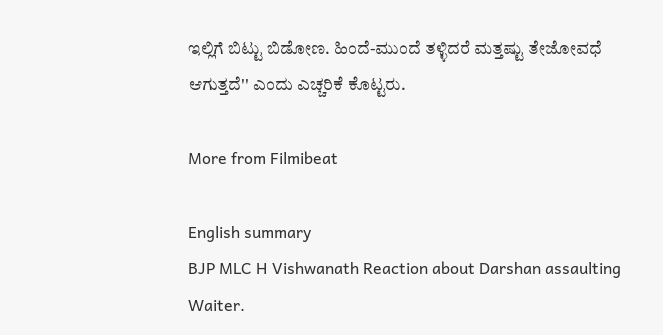ಇಲ್ಲಿಗೆ ಬಿಟ್ಟು ಬಿಡೋಣ. ಹಿಂದೆ-ಮುಂದೆ ತಳ್ಳಿದರೆ ಮತ್ತಷ್ಟು ತೇಜೋವಧೆ ಆಗುತ್ತದೆ'' ಎಂದು ಎಚ್ಚರಿಕೆ ಕೊಟ್ಟರು.

More from Filmibeat

English summary
BJP MLC H Vishwanath Reaction about Darshan assaulting Waiter.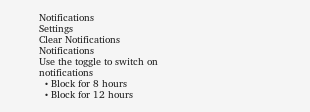Notifications
Settings
Clear Notifications
Notifications
Use the toggle to switch on notifications
  • Block for 8 hours
  • Block for 12 hours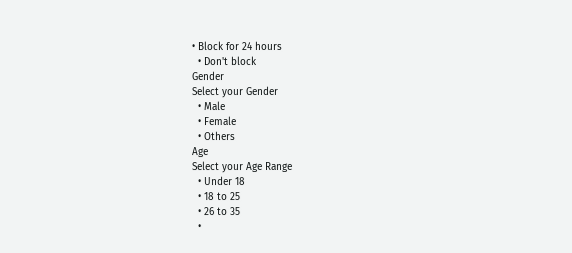• Block for 24 hours
  • Don't block
Gender
Select your Gender
  • Male
  • Female
  • Others
Age
Select your Age Range
  • Under 18
  • 18 to 25
  • 26 to 35
  •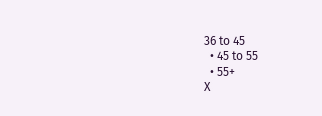36 to 45
  • 45 to 55
  • 55+
X